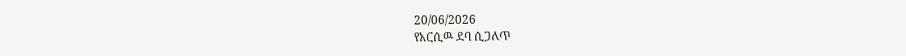20/06/2026
የአርሲዉ ደባ ሲጋለጥ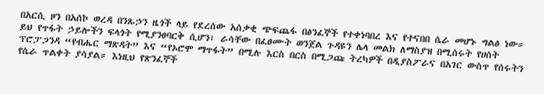በአርሲ ዞን በአሰኮ ወረዳ በንጹኃን ዜጎች ላይ የደረሰው አሰቃቂ ጭፍጨፋ በፅንፈኞች የተቀነባበረ እና የተናበበ ሴራ መሆኑ ግልፅ ነው።
ይህ የጥፋት ኃይሎችን ፍላጎት የሚያንፀባርቅ ሲሆን፣ ራሳቸው በፈፀሙት ወንጀል ጉዳዩን ሌላ መልክ ለማስያዝ በሚሰሩት የሀሰት ፕሮፓጋንዳ “የብሔር ማጽዳት” እና “የኦሮሞ ማጥፋት” በሚሉ እርስ በርስ በሚጋጩ ትረካዎች በዲያስፖራና በአገር ውስጥ የሰሩትን የሴራ ጥልቀት ያሳያል። እነዚህ የጽንፈኞች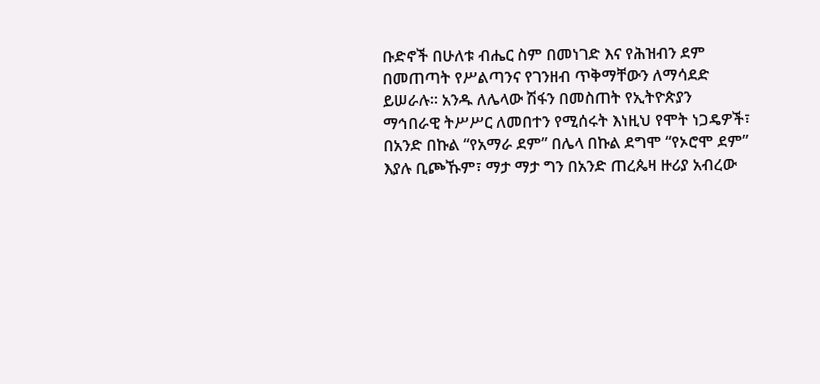ቡድኖች በሁለቱ ብሔር ስም በመነገድ እና የሕዝብን ደም በመጠጣት የሥልጣንና የገንዘብ ጥቅማቸውን ለማሳደድ ይሠራሉ። አንዱ ለሌላው ሽፋን በመስጠት የኢትዮጵያን ማኅበራዊ ትሥሥር ለመበተን የሚሰሩት እነዚህ የሞት ነጋዴዎች፣ በአንድ በኩል “የአማራ ደም” በሌላ በኩል ደግሞ “የኦሮሞ ደም” እያሉ ቢጮኹም፣ ማታ ማታ ግን በአንድ ጠረጴዛ ዙሪያ አብረው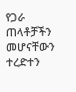የጋራ ጠላቶቻችን መሆናቸውን ተረድተን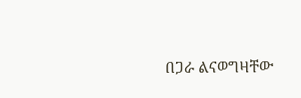በጋራ ልናወግዛቸው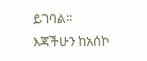ይገባል።
እጃችሁን ከአሰኮ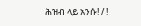ሕዝብ ላይ አንሱ! / !